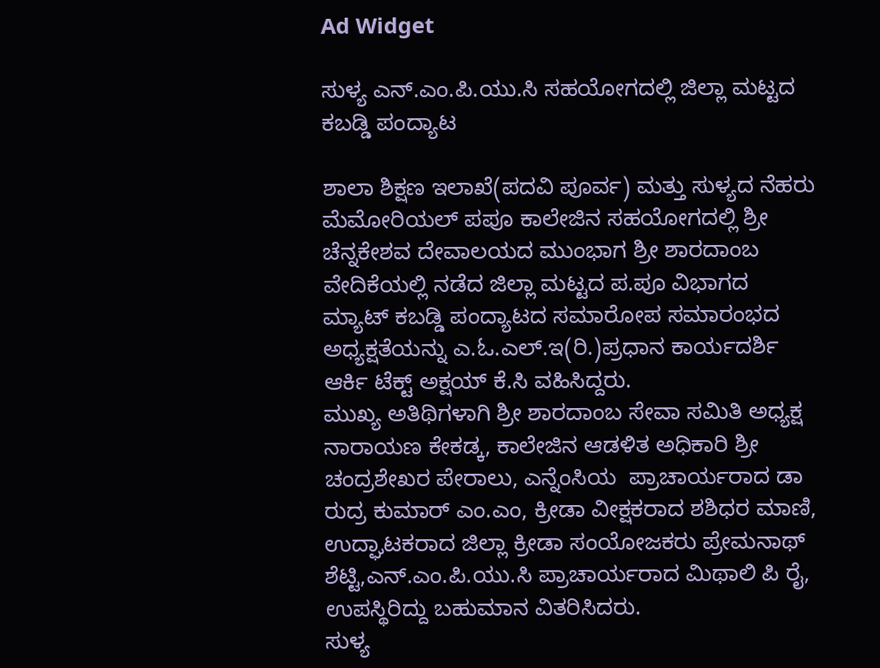Ad Widget

ಸುಳ್ಯ ಎನ್.ಎಂ.ಪಿ.ಯು.ಸಿ ಸಹಯೋಗದಲ್ಲಿ ಜಿಲ್ಲಾ ಮಟ್ಟದ ಕಬಡ್ಡಿ ಪಂದ್ಯಾಟ

ಶಾಲಾ ಶಿಕ್ಷಣ ಇಲಾಖೆ(ಪದವಿ ಪೂರ್ವ) ಮತ್ತು ಸುಳ್ಯದ ನೆಹರು ಮೆಮೋರಿಯಲ್ ಪಪೂ ಕಾಲೇಜಿನ ಸಹಯೋಗದಲ್ಲಿ ಶ್ರೀ ಚೆನ್ನಕೇಶವ ದೇವಾಲಯದ ಮುಂಭಾಗ ಶ್ರೀ ಶಾರದಾಂಬ ವೇದಿಕೆಯಲ್ಲಿ ನಡೆದ ಜಿಲ್ಲಾ ಮಟ್ಟದ ಪ.ಪೂ ವಿಭಾಗದ ಮ್ಯಾಟ್ ಕಬಡ್ಡಿ ಪಂದ್ಯಾಟದ ಸಮಾರೋಪ ಸಮಾರಂಭದ ಅಧ್ಯಕ್ಷತೆಯನ್ನು ಎ.ಓ.ಎಲ್.ಇ(ರಿ.)ಪ್ರಧಾನ ಕಾರ್ಯದರ್ಶಿ ಆರ್ಕಿ ಟೆಕ್ಟ್ ಅಕ್ಷಯ್ ಕೆ.ಸಿ ವಹಿಸಿದ್ದರು.
ಮುಖ್ಯ ಅತಿಥಿಗಳಾಗಿ ಶ್ರೀ ಶಾರದಾಂಬ ಸೇವಾ ಸಮಿತಿ ಅಧ್ಯಕ್ಷ ನಾರಾಯಣ ಕೇಕಡ್ಕ, ಕಾಲೇಜಿನ ಆಡಳಿತ ಅಧಿಕಾರಿ ಶ್ರೀ ಚಂದ್ರಶೇಖರ ಪೇರಾಲು, ಎನ್ನೆಂಸಿಯ  ಪ್ರಾಚಾರ್ಯರಾದ ಡಾ ರುದ್ರ ಕುಮಾರ್ ಎಂ.ಎಂ, ಕ್ರೀಡಾ ವೀಕ್ಷಕರಾದ ಶಶಿಧರ ಮಾಣಿ, ಉದ್ಘಾಟಕರಾದ ಜಿಲ್ಲಾ ಕ್ರೀಡಾ ಸಂಯೋಜಕರು ಪ್ರೇಮನಾಥ್ ಶೆಟ್ಟಿ,ಎನ್.ಎಂ.ಪಿ.ಯು.ಸಿ ಪ್ರಾಚಾರ್ಯರಾದ ಮಿಥಾಲಿ ಪಿ ರೈ, ಉಪಸ್ಥಿರಿದ್ದು ಬಹುಮಾನ ವಿತರಿಸಿದರು.
ಸುಳ್ಯ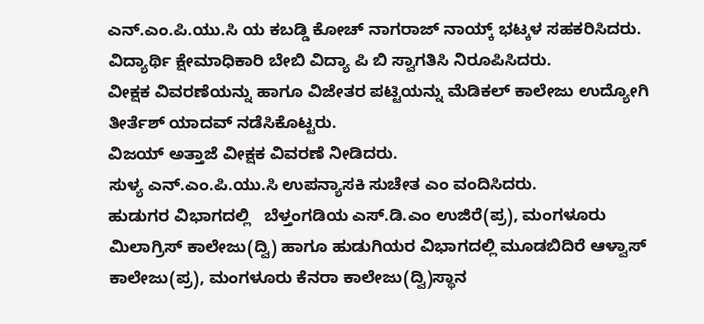ಎನ್.ಎಂ.ಪಿ.ಯು.ಸಿ ಯ ಕಬಡ್ಡಿ ಕೋಚ್ ನಾಗರಾಜ್ ನಾಯ್ಕ್ ಭಟ್ಕಳ ಸಹಕರಿಸಿದರು.
ವಿದ್ಯಾರ್ಥಿ ಕ್ಷೇಮಾಧಿಕಾರಿ ಬೇಬಿ ವಿದ್ಯಾ ಪಿ ಬಿ ಸ್ವಾಗತಿಸಿ ನಿರೂಪಿಸಿದರು.
ವೀಕ್ಷಕ ವಿವರಣೆಯನ್ನು ಹಾಗೂ ವಿಜೇತರ ಪಟ್ಟಿಯನ್ನು ಮೆಡಿಕಲ್ ಕಾಲೇಜು ಉದ್ಯೋಗಿ ತೀರ್ತೆಶ್ ಯಾದವ್ ನಡೆಸಿಕೊಟ್ಟರು.
ವಿಜಯ್ ಅತ್ತಾಜೆ ವೀಕ್ಷಕ ವಿವರಣೆ ನೀಡಿದರು.
ಸುಳ್ಯ ಎನ್.ಎಂ.ಪಿ.ಯು.ಸಿ ಉಪನ್ಯಾಸಕಿ ಸುಚೇತ ಎಂ ವಂದಿಸಿದರು.
ಹುಡುಗರ ವಿಭಾಗದಲ್ಲಿ   ಬೆಳ್ತಂಗಡಿಯ ಎಸ್.ಡಿ.ಎಂ ಉಜಿರೆ(ಪ್ರ), ಮಂಗಳೂರು ಮಿಲಾಗ್ರಿಸ್ ಕಾಲೇಜು(ದ್ವಿ) ಹಾಗೂ ಹುಡುಗಿಯರ ವಿಭಾಗದಲ್ಲಿ ಮೂಡಬಿದಿರೆ ಆಳ್ವಾಸ್ ಕಾಲೇಜು(ಪ್ರ), ಮಂಗಳೂರು ಕೆನರಾ ಕಾಲೇಜು(ದ್ವಿ)ಸ್ಥಾನ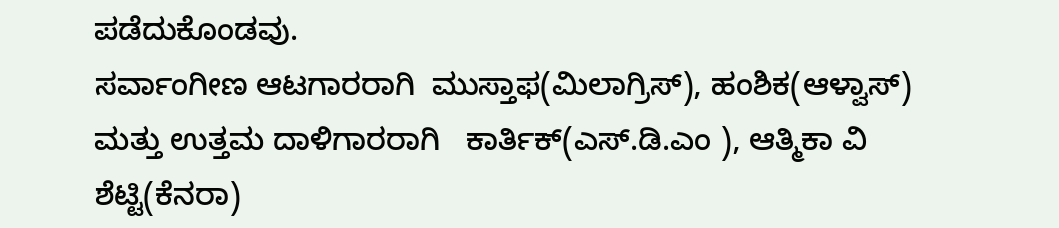ಪಡೆದುಕೊಂಡವು.
ಸರ್ವಾಂಗೀಣ ಆಟಗಾರರಾಗಿ  ಮುಸ್ತಾಫ(ಮಿಲಾಗ್ರಿಸ್), ಹಂಶಿಕ(ಆಳ್ವಾಸ್) ಮತ್ತು ಉತ್ತಮ ದಾಳಿಗಾರರಾಗಿ   ಕಾರ್ತಿಕ್(ಎಸ್‌.ಡಿ.ಎಂ ), ಆತ್ಮಿಕಾ ವಿ ಶೆಟ್ಟಿ(ಕೆನರಾ)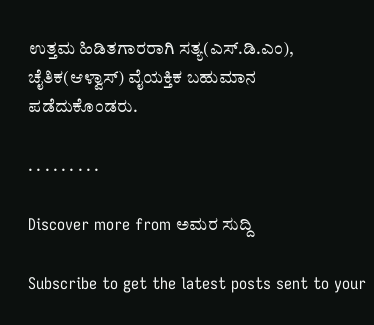ಉತ್ತಮ ಹಿಡಿತಗಾರರಾಗಿ ಸತ್ಯ(ಎಸ್.ಡಿ.ಎಂ), ಚೈತಿಕ(ಆಳ್ವಾಸ್) ವೈಯಕ್ತಿಕ ಬಹುಮಾನ ಪಡೆದುಕೊಂಡರು.

. . . . . . . . .

Discover more from ಅಮರ ಸುದ್ದಿ

Subscribe to get the latest posts sent to your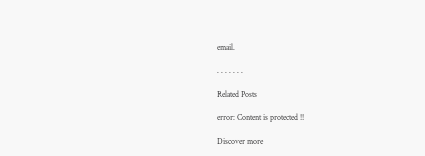email.

. . . . . . .

Related Posts

error: Content is protected !!

Discover more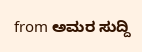from ಅಮರ ಸುದ್ದಿ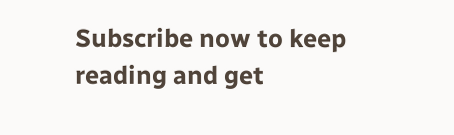Subscribe now to keep reading and get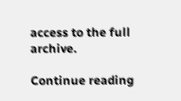access to the full archive.

Continue reading